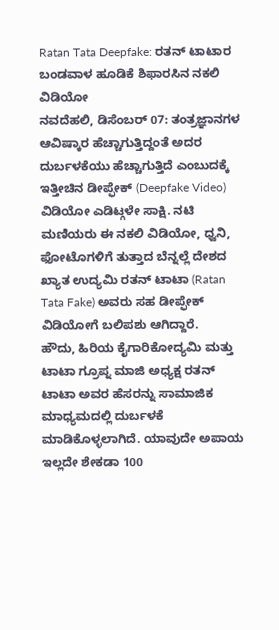Ratan Tata Deepfake: ರತನ್ ಟಾಟಾರ ಬಂಡವಾಳ ಹೂಡಿಕೆ ಶಿಫಾರಸಿನ ನಕಲಿ ವಿಡಿಯೋ
ನವದೆಹಲಿ, ಡಿಸೆಂಬರ್ 07: ತಂತ್ರಜ್ಞಾನಗಳ ಆವಿಷ್ಕಾರ ಹೆಚ್ಚಾಗುತ್ತಿದ್ದಂತೆ ಅದರ ದುರ್ಬಳಕೆಯು ಹೆಚ್ಚಾಗುತ್ತಿದೆ ಎಂಬುದಕ್ಕೆ ಇತ್ತೀಚಿನ ಡೀಪ್ಫೇಕ್ (Deepfake Video) ವಿಡಿಯೋ ಎಡಿಟ್ಗಳೇ ಸಾಕ್ಷಿ. ನಟಿ ಮಣಿಯರು ಈ ನಕಲಿ ವಿಡಿಯೋ, ಧ್ವನಿ, ಫೋಟೊಗಳಿಗೆ ತುತ್ತಾದ ಬೆನ್ನಲ್ಲೆ ದೇಶದ ಖ್ಯಾತ ಉದ್ಯಮಿ ರತನ್ ಟಾಟಾ (Ratan Tata Fake) ಅವರು ಸಹ ಡೀಪ್ಫೇಕ್ ವಿಡಿಯೋಗೆ ಬಲಿಪಶು ಆಗಿದ್ದಾರೆ.
ಹೌದು, ಹಿರಿಯ ಕೈಗಾರಿಕೋದ್ಯಮಿ ಮತ್ತು ಟಾಟಾ ಗ್ರೂಪ್ನ ಮಾಜಿ ಅಧ್ಯಕ್ಷ ರತನ್ ಟಾಟಾ ಅವರ ಹೆಸರನ್ನು ಸಾಮಾಜಿಕ ಮಾಧ್ಯಮದಲ್ಲಿ ದುರ್ಬಳಕೆ ಮಾಡಿಕೊಳ್ಳಲಾಗಿದೆ. ಯಾವುದೇ ಅಪಾಯ ಇಲ್ಲದೇ ಶೇಕಡಾ 100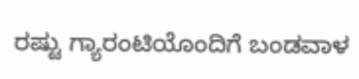ರಷ್ಟು ಗ್ಯಾರಂಟಿಯೊಂದಿಗೆ ಬಂಡವಾಳ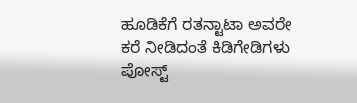ಹೂಡಿಕೆಗೆ ರತನ್ಟಾಟಾ ಅವರೇ ಕರೆ ನೀಡಿದಂತೆ ಕಿಡಿಗೇಡಿಗಳು ಪೋಸ್ಟ್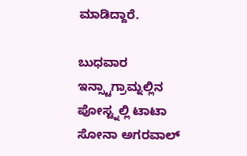ಮಾಡಿದ್ದಾರೆ.

ಬುಧವಾರ ಇನ್ಸ್ಟಾಗ್ರಾಮ್ನಲ್ಲಿನ ಪೋಸ್ಟ್ನಲ್ಲಿ ಟಾಟಾ ಸೋನಾ ಅಗರವಾಲ್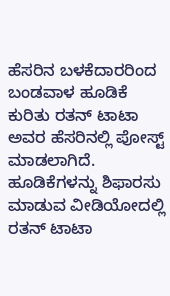ಹೆಸರಿನ ಬಳಕೆದಾರರಿಂದ ಬಂಡವಾಳ ಹೂಡಿಕೆ ಕುರಿತು ರತನ್ ಟಾಟಾ ಅವರ ಹೆಸರಿನಲ್ಲಿ ಪೋಸ್ಟ್ ಮಾಡಲಾಗಿದೆ. ಹೂಡಿಕೆಗಳನ್ನು ಶಿಫಾರಸು ಮಾಡುವ ವೀಡಿಯೋದಲ್ಲಿ ರತನ್ ಟಾಟಾ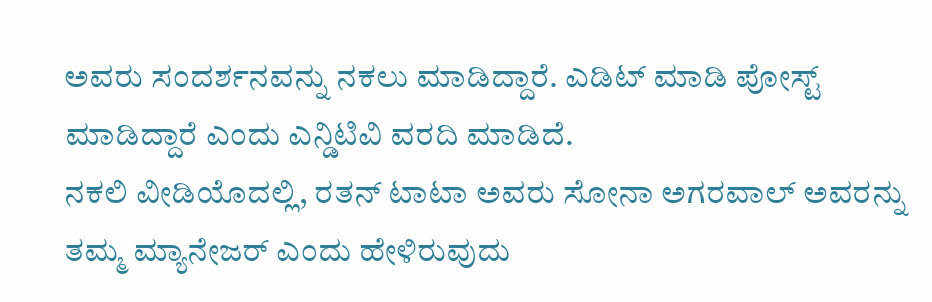ಅವರು ಸಂದರ್ಶನವನ್ನು ನಕಲು ಮಾಡಿದ್ದಾರೆ. ಎಡಿಟ್ ಮಾಡಿ ಪೋಸ್ಟ್ ಮಾಡಿದ್ದಾರೆ ಎಂದು ಎನ್ಡಿಟಿವಿ ವರದಿ ಮಾಡಿದೆ.
ನಕಲಿ ವೀಡಿಯೊದಲ್ಲಿ, ರತನ್ ಟಾಟಾ ಅವರು ಸೋನಾ ಅಗರವಾಲ್ ಅವರನ್ನು ತಮ್ಮ ಮ್ಯಾನೇಜರ್ ಎಂದು ಹೇಳಿರುವುದು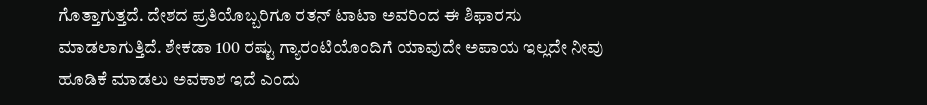ಗೊತ್ತಾಗುತ್ತದೆ. ದೇಶದ ಪ್ರತಿಯೊಬ್ಬರಿಗೂ ರತನ್ ಟಾಟಾ ಅವರಿಂದ ಈ ಶಿಫಾರಸು ಮಾಡಲಾಗುತ್ತಿದೆ. ಶೇಕಡಾ 100 ರಷ್ಟು ಗ್ಯಾರಂಟಿಯೊಂದಿಗೆ ಯಾವುದೇ ಅಪಾಯ ಇಲ್ಲದೇ ನೀವು ಹೂಡಿಕೆ ಮಾಡಲು ಅವಕಾಶ ಇದೆ ಎಂದು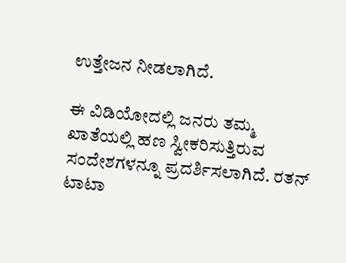ಉತ್ತೇಜನ ನೀಡಲಾಗಿದೆ.

ಈ ವಿಡಿಯೋದಲ್ಲಿ ಜನರು ತಮ್ಮ ಖಾತೆಯಲ್ಲಿ ಹಣ ಸ್ವೀಕರಿಸುತ್ತಿರುವ ಸಂದೇಶಗಳನ್ನೂ ಪ್ರದರ್ಶಿಸಲಾಗಿದೆ. ರತನ್ ಟಾಟಾ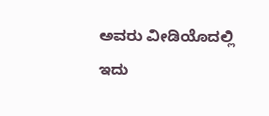ಅವರು ವೀಡಿಯೊದಲ್ಲಿ ಇದು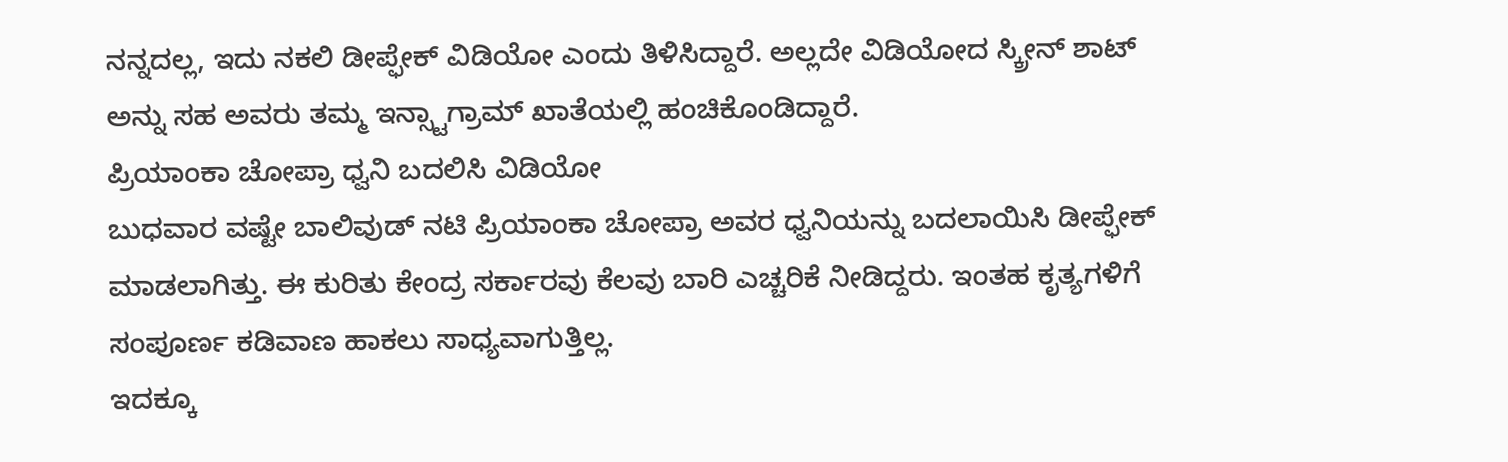ನನ್ನದಲ್ಲ, ಇದು ನಕಲಿ ಡೀಪ್ಫೇಕ್ ವಿಡಿಯೋ ಎಂದು ತಿಳಿಸಿದ್ದಾರೆ. ಅಲ್ಲದೇ ವಿಡಿಯೋದ ಸ್ಕ್ರೀನ್ ಶಾಟ್ ಅನ್ನು ಸಹ ಅವರು ತಮ್ಮ ಇನ್ಸ್ಟಾಗ್ರಾಮ್ ಖಾತೆಯಲ್ಲಿ ಹಂಚಿಕೊಂಡಿದ್ದಾರೆ.
ಪ್ರಿಯಾಂಕಾ ಚೋಪ್ರಾ ಧ್ವನಿ ಬದಲಿಸಿ ವಿಡಿಯೋ
ಬುಧವಾರ ವಷ್ಟೇ ಬಾಲಿವುಡ್ ನಟಿ ಪ್ರಿಯಾಂಕಾ ಚೋಪ್ರಾ ಅವರ ಧ್ವನಿಯನ್ನು ಬದಲಾಯಿಸಿ ಡೀಪ್ಫೇಕ್ ಮಾಡಲಾಗಿತ್ತು. ಈ ಕುರಿತು ಕೇಂದ್ರ ಸರ್ಕಾರವು ಕೆಲವು ಬಾರಿ ಎಚ್ಚರಿಕೆ ನೀಡಿದ್ದರು. ಇಂತಹ ಕೃತ್ಯಗಳಿಗೆ ಸಂಪೂರ್ಣ ಕಡಿವಾಣ ಹಾಕಲು ಸಾಧ್ಯವಾಗುತ್ತಿಲ್ಲ.
ಇದಕ್ಕೂ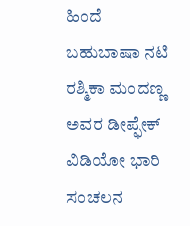ಹಿಂದೆ ಬಹುಬಾಷಾ ನಟಿ ರಶ್ಮಿಕಾ ಮಂದಣ್ಣ ಅವರ ಡೀಪ್ಫೇಕ್ ವಿಡಿಯೋ ಭಾರಿ ಸಂಚಲನ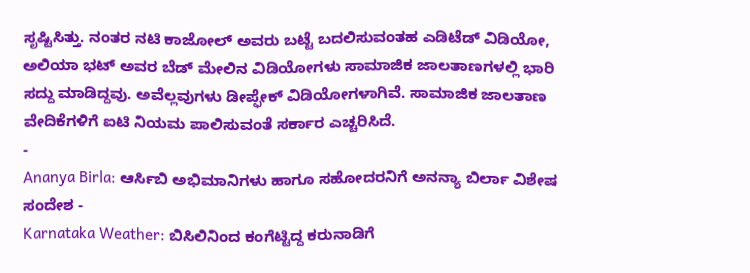ಸೃಷ್ಟಿಸಿತ್ತು. ನಂತರ ನಟಿ ಕಾಜೋಲ್ ಅವರು ಬಟ್ಟೆ ಬದಲಿಸುವಂತಹ ಎಡಿಟೆಡ್ ವಿಡಿಯೋ, ಅಲಿಯಾ ಭಟ್ ಅವರ ಬೆಡ್ ಮೇಲಿನ ವಿಡಿಯೋಗಳು ಸಾಮಾಜಿಕ ಜಾಲತಾಣಗಳಲ್ಲಿ ಭಾರಿ ಸದ್ದು ಮಾಡಿದ್ದವು. ಅವೆಲ್ಲವುಗಳು ಡೀಪ್ಫೇಕ್ ವಿಡಿಯೋಗಳಾಗಿವೆ. ಸಾಮಾಜಿಕ ಜಾಲತಾಣ ವೇದಿಕೆಗಳಿಗೆ ಐಟಿ ನಿಯಮ ಪಾಲಿಸುವಂತೆ ಸರ್ಕಾರ ಎಚ್ಚರಿಸಿದೆ.
-
Ananya Birla: ಆರ್ಸಿಬಿ ಅಭಿಮಾನಿಗಳು ಹಾಗೂ ಸಹೋದರನಿಗೆ ಅನನ್ಯಾ ಬಿರ್ಲಾ ವಿಶೇಷ ಸಂದೇಶ -
Karnataka Weather: ಬಿಸಿಲಿನಿಂದ ಕಂಗೆಟ್ಟಿದ್ದ ಕರುನಾಡಿಗೆ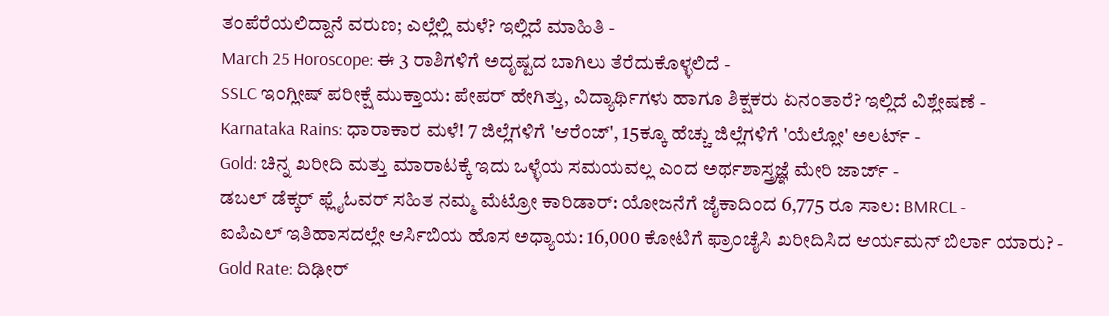ತಂಪೆರೆಯಲಿದ್ದಾನೆ ವರುಣ; ಎಲ್ಲೆಲ್ಲಿ ಮಳೆ? ಇಲ್ಲಿದೆ ಮಾಹಿತಿ -
March 25 Horoscope: ಈ 3 ರಾಶಿಗಳಿಗೆ ಅದೃಷ್ಟದ ಬಾಗಿಲು ತೆರೆದುಕೊಳ್ಳಲಿದೆ -
SSLC ಇಂಗ್ಲೀಷ್ ಪರೀಕ್ಷೆ ಮುಕ್ತಾಯ: ಪೇಪರ್ ಹೇಗಿತ್ತು, ವಿದ್ಯಾರ್ಥಿಗಳು ಹಾಗೂ ಶಿಕ್ಷಕರು ಏನಂತಾರೆ? ಇಲ್ಲಿದೆ ವಿಶ್ಲೇಷಣೆ -
Karnataka Rains: ಧಾರಾಕಾರ ಮಳೆ! 7 ಜಿಲ್ಲೆಗಳಿಗೆ 'ಆರೆಂಜ್', 15ಕ್ಕೂ ಹೆಚ್ಚು ಜಿಲ್ಲೆಗಳಿಗೆ 'ಯೆಲ್ಲೋ' ಅಲರ್ಟ್ -
Gold: ಚಿನ್ನ ಖರೀದಿ ಮತ್ತು ಮಾರಾಟಕ್ಕೆ ಇದು ಒಳ್ಳೆಯ ಸಮಯವಲ್ಲ ಎಂದ ಅರ್ಥಶಾಸ್ತ್ರಜ್ಞೆ ಮೇರಿ ಜಾರ್ಜ್ -
ಡಬಲ್ ಡೆಕ್ಕರ್ ಫ್ಲೈಓವರ್ ಸಹಿತ ನಮ್ಮ ಮೆಟ್ರೋ ಕಾರಿಡಾರ್: ಯೋಜನೆಗೆ ಜೈಕಾದಿಂದ 6,775 ರೂ ಸಾಲ: BMRCL -
ಐಪಿಎಲ್ ಇತಿಹಾಸದಲ್ಲೇ ಆರ್ಸಿಬಿಯ ಹೊಸ ಅಧ್ಯಾಯ: 16,000 ಕೋಟಿಗೆ ಫ್ರಾಂಚೈಸಿ ಖರೀದಿಸಿದ ಆರ್ಯಮನ್ ಬಿರ್ಲಾ ಯಾರು? -
Gold Rate: ದಿಢೀರ್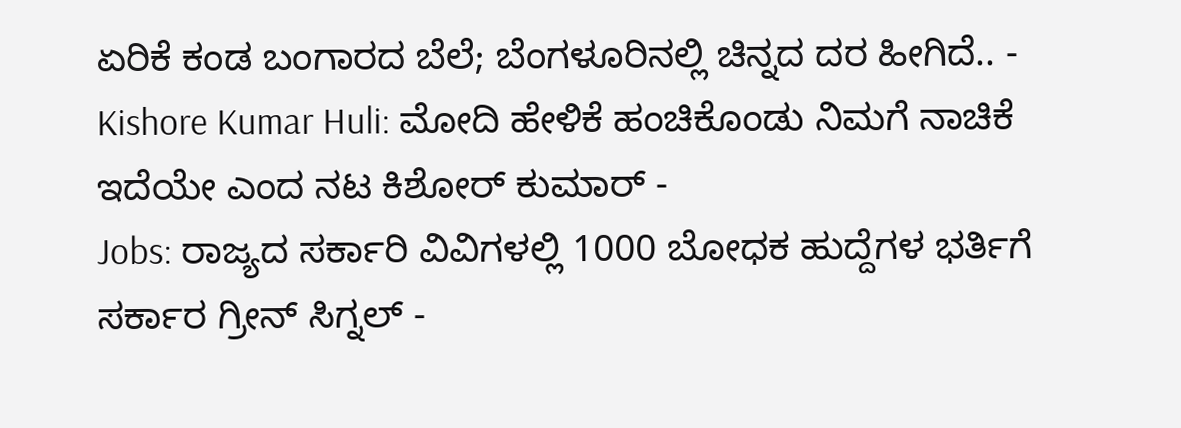ಏರಿಕೆ ಕಂಡ ಬಂಗಾರದ ಬೆಲೆ; ಬೆಂಗಳೂರಿನಲ್ಲಿ ಚಿನ್ನದ ದರ ಹೀಗಿದೆ.. -
Kishore Kumar Huli: ಮೋದಿ ಹೇಳಿಕೆ ಹಂಚಿಕೊಂಡು ನಿಮಗೆ ನಾಚಿಕೆ ಇದೆಯೇ ಎಂದ ನಟ ಕಿಶೋರ್ ಕುಮಾರ್ -
Jobs: ರಾಜ್ಯದ ಸರ್ಕಾರಿ ವಿವಿಗಳಲ್ಲಿ 1000 ಬೋಧಕ ಹುದ್ದೆಗಳ ಭರ್ತಿಗೆ ಸರ್ಕಾರ ಗ್ರೀನ್ ಸಿಗ್ನಲ್ -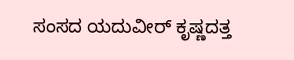ಸಂಸದ ಯದುವೀರ್ ಕೃಷ್ಣದತ್ತ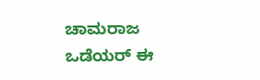ಚಾಮರಾಜ ಒಡೆಯರ್ ಈ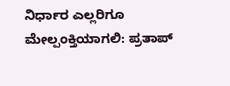ನಿರ್ಧಾರ ಎಲ್ಲರಿಗೂ ಮೇಲ್ಪಂಕ್ತಿಯಾಗಲಿ: ಪ್ರತಾಪ್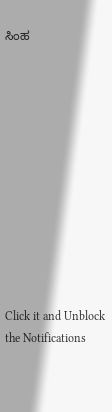ಸಿಂಹ












Click it and Unblock the Notifications